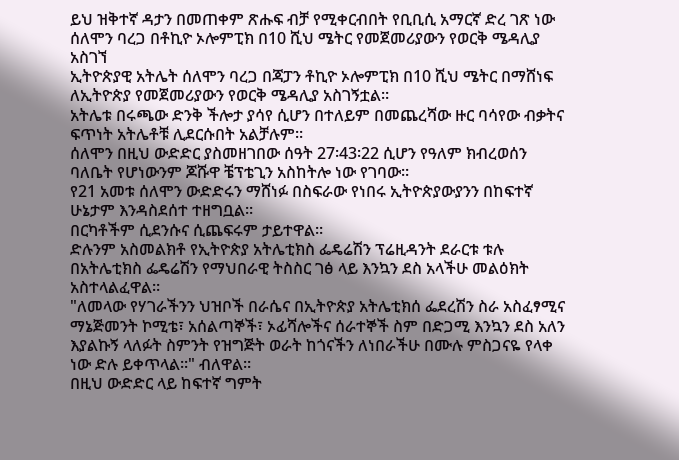ይህ ዝቅተኛ ዳታን በመጠቀም ጽሑፍ ብቻ የሚቀርብበት የቢቢሲ አማርኛ ድረ ገጽ ነው
ሰለሞን ባረጋ በቶኪዮ ኦሎምፒክ በ10 ሺህ ሜትር የመጀመሪያውን የወርቅ ሜዳሊያ አስገኘ
ኢትዮጵያዊ አትሌት ሰለሞን ባረጋ በጃፓን ቶኪዮ ኦሎምፒክ በ10 ሺህ ሜትር በማሸነፍ ለኢትዮጵያ የመጀመሪያውን የወርቅ ሜዳሊያ አስገኝቷል።
አትሌቱ በሩጫው ድንቅ ችሎታ ያሳየ ሲሆን በተለይም በመጨረሻው ዙር ባሳየው ብቃትና ፍጥነት አትሌቶቹ ሊደርሱበት አልቻሉም።
ሰለሞን በዚህ ውድድር ያስመዘገበው ሰዓት 27፡43፡22 ሲሆን የዓለም ክብረወሰን ባለቤት የሆነውንም ጆሹዋ ቼፕቴጊን አስከትሎ ነው የገባው።
የ21 አመቱ ሰለሞን ውድድሩን ማሸነፉ በስፍራው የነበሩ ኢትዮጵያውያንን በከፍተኛ ሁኔታም እንዳስደሰተ ተዘግቧል።
በርካቶችም ሲደንሱና ሲጨፍሩም ታይተዋል።
ድሉንም አስመልክቶ የኢትዮጵያ አትሌቲክስ ፌዴሬሽን ፕሬዚዳንት ደራርቱ ቱሉ በአትሌቲክስ ፌዴሬሽን የማህበራዊ ትስስር ገፅ ላይ እንኳን ደስ አላችሁ መልዕክት አስተላልፈዋል።
"ለመላው የሃገራችንን ህዝቦች በራሴና በኢትዮጵያ አትሌቲክሰ ፌደረሽን ስራ አስፈፃሚና ማኔጅመንት ኮሚቴ፣ አሰልጣኞች፣ ኦፊሻሎችና ሰራተኞች ስም በድጋሚ እንኳን ደስ አለን እያልኩኝ ላለፉት ስምንት የዝግጅት ወራት ከጎናችን ለነበራችሁ በሙሉ ምስጋናዬ የላቀ ነው ድሉ ይቀጥላል፡፡" ብለዋል።
በዚህ ውድድር ላይ ከፍተኛ ግምት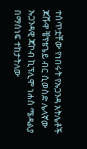ተሰጥቷቸው የነበሩት የኡጋንዳ አትሌቶች ጆሹዋ ቼፕቴጌይ ብር ሲወስድ ሌላኛው ኡጋንዳዊ ጃኮብ ኪፕሊሞ ነሐስ ሜዳልያ በማሰነፍ ተከታትለው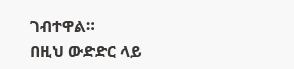ገብተዋል።
በዚህ ውድድር ላይ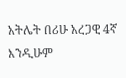አትሌት በሪሁ አረጋዊ 4ኛ እንዲሁም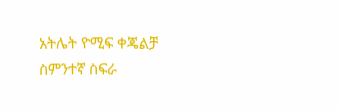አትሌት ዮሚፍ ቀጄልቻ ስምንተኛ ስፍራ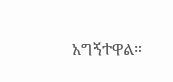አግኝተዋል።